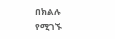በክልሉ የሚገኙ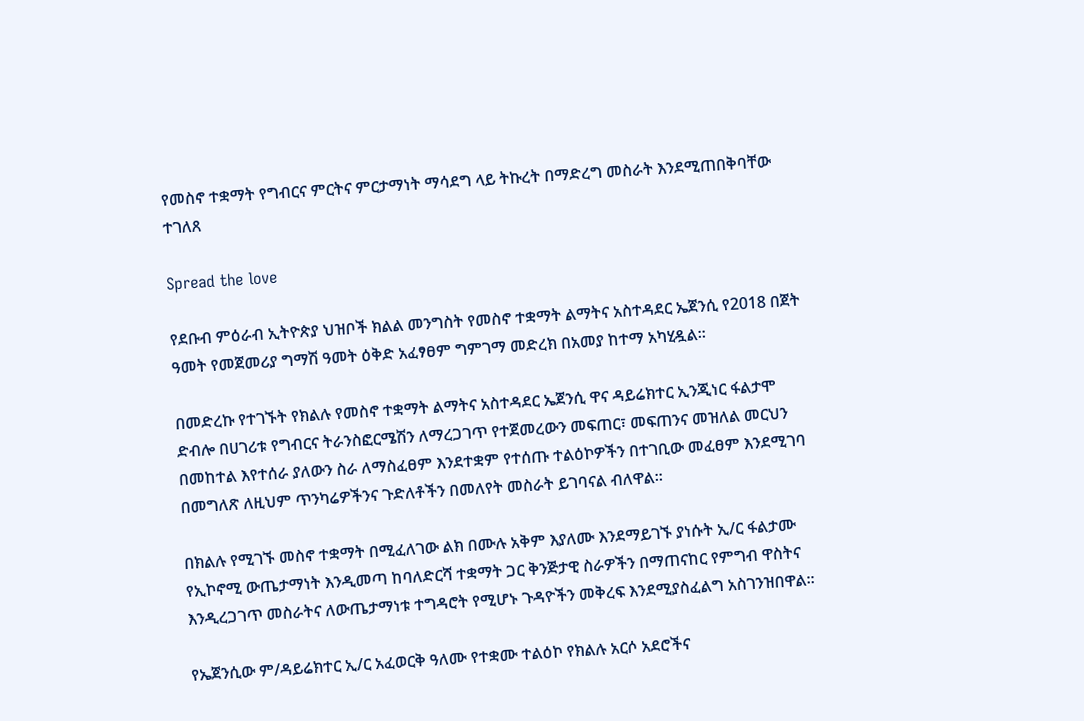የመስኖ ተቋማት የግብርና ምርትና ምርታማነት ማሳደግ ላይ ትኩረት በማድረግ መስራት እንደሚጠበቅባቸው ተገለጸ

Spread the love

የደቡብ ምዕራብ ኢትዮጵያ ህዝቦች ክልል መንግስት የመስኖ ተቋማት ልማትና አስተዳደር ኤጀንሲ የ2018 በጀት ዓመት የመጀመሪያ ግማሽ ዓመት ዕቅድ አፈፃፀም ግምገማ መድረክ በአመያ ከተማ አካሂዷል።

በመድረኩ የተገኙት የክልሉ የመስኖ ተቋማት ልማትና አስተዳደር ኤጀንሲ ዋና ዳይሬክተር ኢንጂነር ፋልታሞ ድብሎ በሀገሪቱ የግብርና ትራንስፎርሜሽን ለማረጋገጥ የተጀመረውን መፍጠር፣ መፍጠንና መዝለል መርህን በመከተል እየተሰራ ያለውን ስራ ለማስፈፀም እንደተቋም የተሰጡ ተልዕኮዎችን በተገቢው መፈፀም እንደሚገባ በመግለጽ ለዚህም ጥንካሬዎችንና ጉድለቶችን በመለየት መስራት ይገባናል ብለዋል።

በክልሉ የሚገኙ መስኖ ተቋማት በሚፈለገው ልክ በሙሉ አቅም እያለሙ እንደማይገኙ ያነሱት ኢ/ር ፋልታሙ የኢኮኖሚ ውጤታማነት እንዲመጣ ከባለድርሻ ተቋማት ጋር ቅንጅታዊ ስራዎችን በማጠናከር የምግብ ዋስትና እንዲረጋገጥ መስራትና ለውጤታማነቱ ተግዳሮት የሚሆኑ ጉዳዮችን መቅረፍ እንደሚያስፈልግ አስገንዝበዋል።

የኤጀንሲው ም/ዳይሬክተር ኢ/ር አፈወርቅ ዓለሙ የተቋሙ ተልዕኮ የክልሉ አርሶ አደሮችና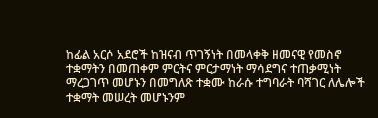ከፊል አርሶ አደሮች ከዝናብ ጥገኝነት በመላቀቅ ዘመናዊ የመስኖ ተቋማትን በመጠቀም ምርትና ምርታማነት ማሳደግና ተጠቃሚነት ማረጋገጥ መሆኑን በመግለጽ ተቋሙ ከራሱ ተግባራት ባሻገር ለሌሎች ተቋማት መሠረት መሆኑንም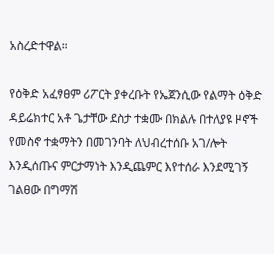አስረድተዋል።

የዕቅድ አፈፃፀም ሪፖርት ያቀረቡት የኤጀንሲው የልማት ዕቅድ ዳይሬክተር አቶ ጌታቸው ደስታ ተቋሙ በክልሉ በተለያዩ ዞኖች የመስኖ ተቋማትን በመገንባት ለህብረተሰቡ አገ/ሎት እንዲሰጡና ምርታማነት እንዲጨምር እየተሰራ እንደሚገኝ ገልፀው በግማሽ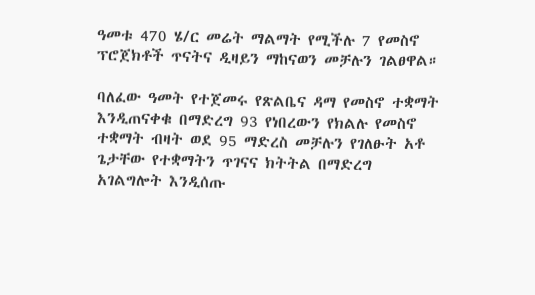ዓመቱ 470 ሄ/ር መሬት ማልማት የሚችሉ 7 የመስኖ ፕሮጀክቶች ጥናትና ዲዛይን ማከናወን መቻሉን ገልፀዋል።

ባለፈው ዓመት የተጀመሩ የጽልቤና ዳማ የመስኖ ተቋማት እንዲጠናቀቁ በማድረግ 93 የነበረውን የክልሉ የመስኖ ተቋማት ብዛት ወደ 95 ማድረስ መቻሉን የገለፁት አቶ ጌታቸው የተቋማትን ጥገናና ክትትል በማድረግ አገልግሎት እንዲሰጡ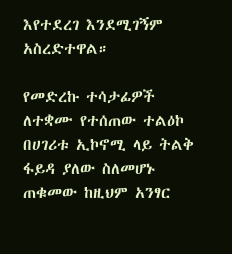እየተደረገ እንደሚገኝም አስረድተዋል።

የመድረኩ ተሳታፊዎች ለተቋሙ የተሰጠው ተልዕኮ በሀገሪቱ ኢኮኖሚ ላይ ትልቅ ፋይዳ ያለው ስለመሆኑ ጠቁመው ከዚህም አንፃር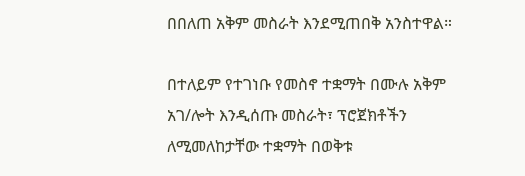በበለጠ አቅም መስራት እንደሚጠበቅ አንስተዋል።

በተለይም የተገነቡ የመስኖ ተቋማት በሙሉ አቅም አገ/ሎት እንዲሰጡ መስራት፣ ፕሮጀክቶችን ለሚመለከታቸው ተቋማት በወቅቱ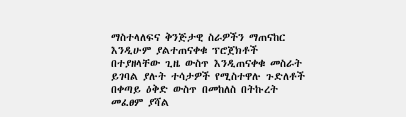ማስተላለፍና ቅንጅታዊ ስራዎችን ማጠናከር እንዲሁም ያልተጠናቀቁ ፕሮጀክቶች በተያዘላቸው ጊዜ ውስጥ እንዲጠናቀቁ መስራት ይገባል ያሉት ተሳታዎች የሚስተዋሉ ጉድለቶች በቀጣይ ዕቅድ ውስጥ በመከለስ በትኩረት መፈፀም ያሻል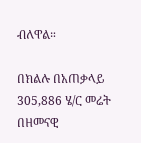ብለዋል።

በክልሉ በአጠቃላይ 305,886 ሄ/ር መሬት በዘመናዊ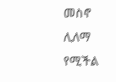መስኖ ሊለማ የሚችል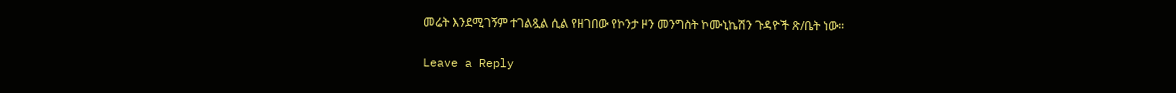መሬት እንደሚገኝም ተገልጿል ሲል የዘገበው የኮንታ ዞን መንግስት ኮሙኒኬሽን ጉዳዮች ጽ/ቤት ነው።

Leave a Reply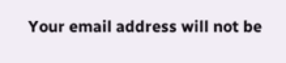Your email address will not be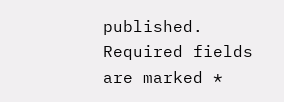published. Required fields are marked *